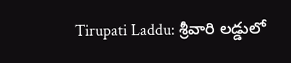Tirupati Laddu: శ్రీవారి లడ్డులో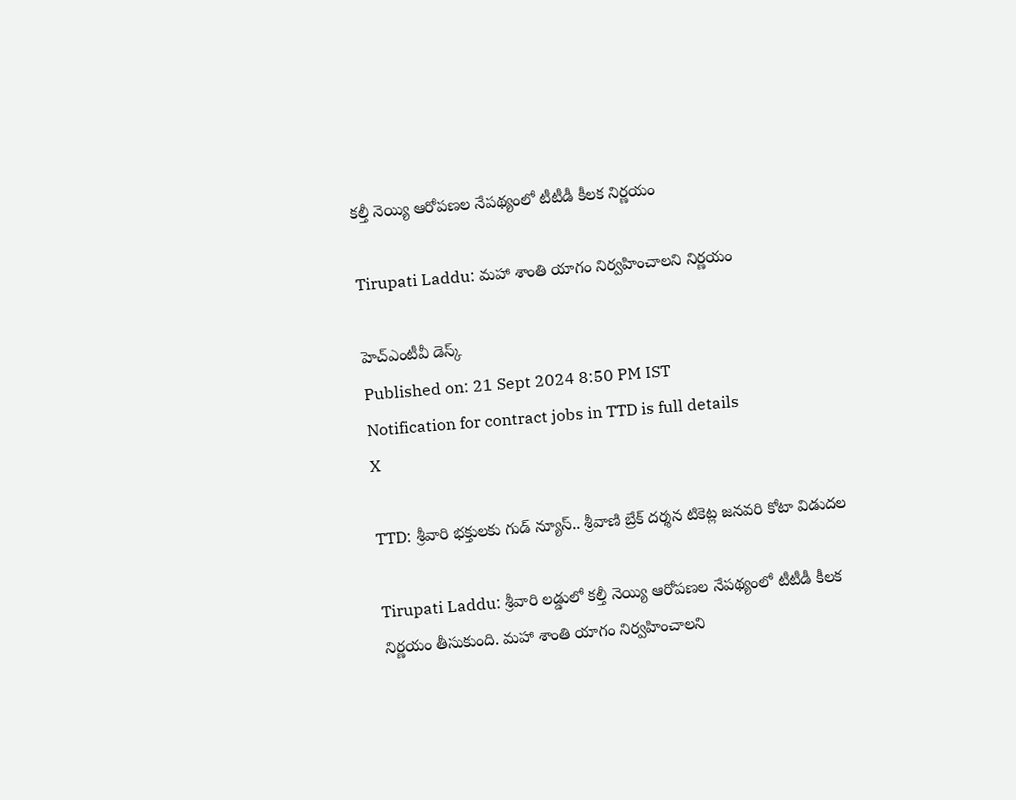కల్తీ నెయ్యి ఆరోపణల నేపథ్యంలో టీటీడీ కీలక నిర్ణయం

Tirupati Laddu: మహా శాంతి యాగం నిర్వహించాలని నిర్ణయం

హెచ్ఎంటీవీ డెస్క్
Published on: 21 Sept 2024 8:50 PM IST
Notification for contract jobs in TTD is full details
X

TTD: శ్రీవారి భక్తులకు గుడ్ న్యూస్.. శ్రీవాణి బ్రేక్ దర్శన టికెట్ల జనవరి కోటా విడుదల

Tirupati Laddu: శ్రీవారి లడ్డులో కల్తీ నెయ్యి ఆరోపణల నేపథ్యంలో టీటీడీ కీలక నిర్ణయం తీసుకుంది. మహా శాంతి యాగం నిర్వహించాలని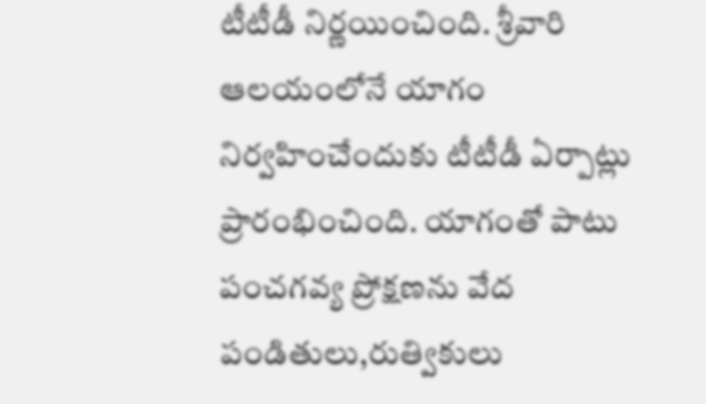టీటీడీ నిర్ణయించింది. శ్రీవారి ఆలయంలోనే యాగం నిర్వహించేందుకు టీటీడీ ఏర్పాట్లు ప్రారంభించింది. యాగంతో పాటు పంచగవ్య ప్రోక్షణను వేద పండితులు,రుత్వికులు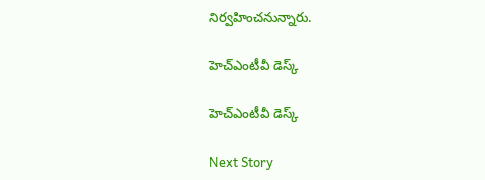నిర్వహించనున్నారు.

హెచ్ఎంటీవీ డెస్క్

హెచ్ఎంటీవీ డెస్క్

Next Story